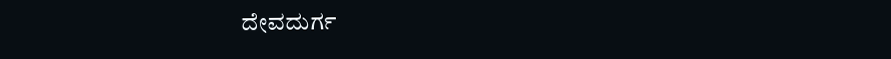ದೇವದುರ್ಗ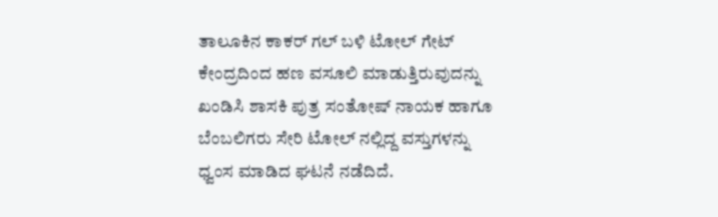ತಾಲೂಕಿನ ಕಾಕರ್ ಗಲ್ ಬಳಿ ಟೋಲ್ ಗೇಟ್ ಕೇಂದ್ರದಿಂದ ಹಣ ವಸೂಲಿ ಮಾಡುತ್ತಿರುವುದನ್ನು ಖಂಡಿಸಿ ಶಾಸಕಿ ಪುತ್ರ ಸಂತೋಷ್ ನಾಯಕ ಹಾಗೂ ಬೆಂಬಲಿಗರು ಸೇರಿ ಟೋಲ್ ನಲ್ಲಿದ್ದ ವಸ್ತುಗಳನ್ನು ಧ್ವಂಸ ಮಾಡಿದ ಘಟನೆ ನಡೆದಿದೆ.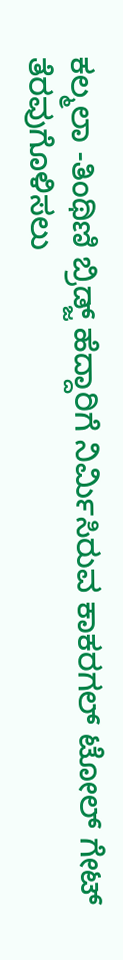ಕಲ್ಮಲಾ -ತಿಂಥಿಣಿ ಬ್ರಿಡ್ಜ್ ಹೆದ್ದಾರಿಗೆ ನಿರ್ಮಿಸಿರುವ ಕಾಕರಗಲ್ ಟೋಲ್ ಗೇಟ್ ತೆರವುಗೊಳಿಸಲು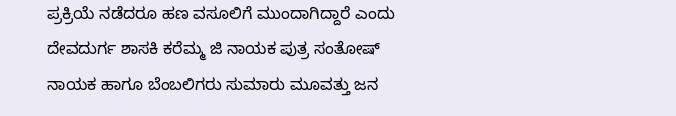ಪ್ರಕ್ರಿಯೆ ನಡೆದರೂ ಹಣ ವಸೂಲಿಗೆ ಮುಂದಾಗಿದ್ದಾರೆ ಎಂದು ದೇವದುರ್ಗ ಶಾಸಕಿ ಕರೆಮ್ಮ ಜಿ ನಾಯಕ ಪುತ್ರ ಸಂತೋಷ್ ನಾಯಕ ಹಾಗೂ ಬೆಂಬಲಿಗರು ಸುಮಾರು ಮೂವತ್ತು ಜನ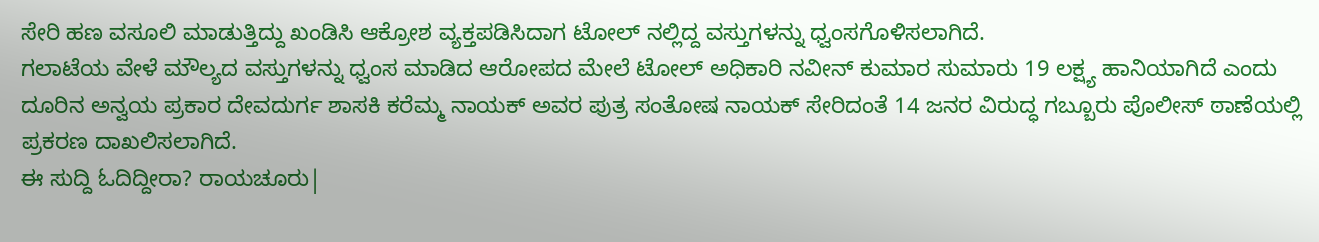ಸೇರಿ ಹಣ ವಸೂಲಿ ಮಾಡುತ್ತಿದ್ದು ಖಂಡಿಸಿ ಆಕ್ರೋಶ ವ್ಯಕ್ತಪಡಿಸಿದಾಗ ಟೋಲ್ ನಲ್ಲಿದ್ದ ವಸ್ತುಗಳನ್ನು ಧ್ವಂಸಗೊಳಿಸಲಾಗಿದೆ.
ಗಲಾಟೆಯ ವೇಳೆ ಮೌಲ್ಯದ ವಸ್ತುಗಳನ್ನು ಧ್ವಂಸ ಮಾಡಿದ ಆರೋಪದ ಮೇಲೆ ಟೋಲ್ ಅಧಿಕಾರಿ ನವೀನ್ ಕುಮಾರ ಸುಮಾರು 19 ಲಕ್ಷ್ಯ ಹಾನಿಯಾಗಿದೆ ಎಂದು ದೂರಿನ ಅನ್ವಯ ಪ್ರಕಾರ ದೇವದುರ್ಗ ಶಾಸಕಿ ಕರೆಮ್ಮ ನಾಯಕ್ ಅವರ ಪುತ್ರ ಸಂತೋಷ ನಾಯಕ್ ಸೇರಿದಂತೆ 14 ಜನರ ವಿರುದ್ಧ ಗಬ್ಬೂರು ಪೊಲೀಸ್ ಠಾಣೆಯಲ್ಲಿ ಪ್ರಕರಣ ದಾಖಲಿಸಲಾಗಿದೆ.
ಈ ಸುದ್ದಿ ಓದಿದ್ದೀರಾ? ರಾಯಚೂರು|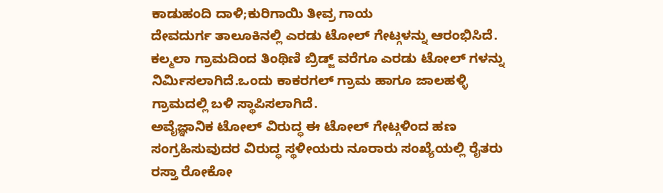ಕಾಡುಹಂದಿ ದಾಳಿ;ಕುರಿಗಾಯಿ ತೀವ್ರ ಗಾಯ
ದೇವದುರ್ಗ ತಾಲೂಕಿನಲ್ಲಿ ಎರಡು ಟೋಲ್ ಗೇಟ್ಗಳನ್ನು ಆರಂಭಿಸಿದೆ. ಕಲ್ಮಲಾ ಗ್ರಾಮದಿಂದ ತಿಂಥಿಣಿ ಬ್ರಿಡ್ಜ್ ವರೆಗೂ ಎರಡು ಟೋಲ್ ಗಳನ್ನು ನಿರ್ಮಿಸಲಾಗಿದೆ.ಒಂದು ಕಾಕರಗಲ್ ಗ್ರಾಮ ಹಾಗೂ ಜಾಲಹಳ್ಳಿ ಗ್ರಾಮದಲ್ಲಿ ಬಳಿ ಸ್ಥಾಪಿಸಲಾಗಿದೆ.
ಅವೈಜ್ಞಾನಿಕ ಟೋಲ್ ವಿರುದ್ಧ ಈ ಟೋಲ್ ಗೇಟ್ಗಳಿಂದ ಹಣ ಸಂಗ್ರಹಿಸುವುದರ ವಿರುದ್ಧ ಸ್ಥಳೀಯರು ನೂರಾರು ಸಂಖ್ಯೆಯಲ್ಲಿ ರೈತರು ರಸ್ತಾ ರೋಕೋ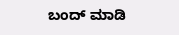ಬಂದ್ ಮಾಡಿ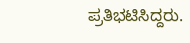ಪ್ರತಿಭಟಿಸಿದ್ದರು.